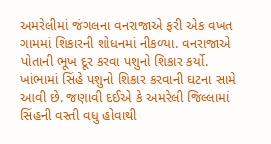અમરેલીમાં જંગલના વનરાજાએ ફરી એક વખત ગામમાં શિકારની શોધનમાં નીકળ્યા. વનરાજાએ પોતાની ભૂખ દૂર કરવા પશુનો શિકાર કર્યો. ખાંભામાં સિંહે પશુનો શિકાર કરવાની ઘટના સામે આવી છે. જણાવી દઈએ કે અમરેલી જિલ્લામાં સિંહની વસ્તી વધુ હોવાથી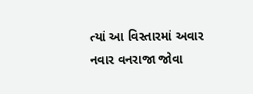ત્યાં આ વિસ્તારમાં અવાર નવાર વનરાજા જોવા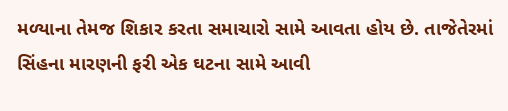મળ્યાના તેમજ શિકાર કરતા સમાચારો સામે આવતા હોય છે. તાજેતેરમાં સિંહના મારણની ફરી એક ઘટના સામે આવી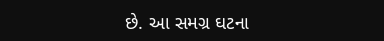છે. આ સમગ્ર ઘટના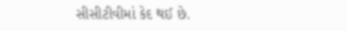સીસીટીવીમાં કેદ થઈ છે.